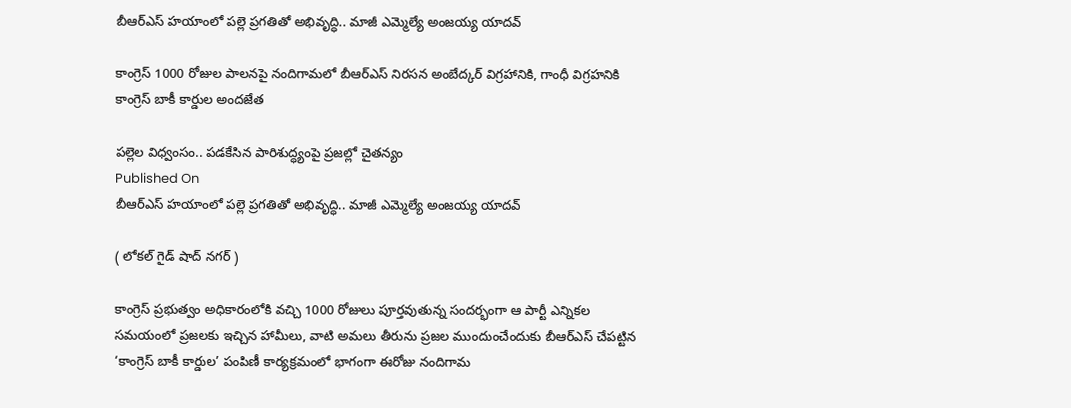బీఆర్ఎస్ హయాంలో పల్లె ప్రగతితో అభివృద్ధి.. మాజీ ఎమ్మెల్యే అంజయ్య యాదవ్

కాంగ్రెస్ 1000 రోజుల పాలనపై నందిగామలో బీఆర్ఎస్ నిరసన అంబేద్కర్ విగ్రహానికి, గాంధీ విగ్రహనికి కాంగ్రెస్ బాకీ కార్డుల అందజేత

పల్లెల విధ్వంసం.. పడకేసిన పారిశుద్ధ్యంపై ప్రజల్లో చైతన్యం
Published On
బీఆర్ఎస్ హయాంలో పల్లె ప్రగతితో అభివృద్ధి.. మాజీ ఎమ్మెల్యే అంజయ్య యాదవ్

( లోకల్ గైడ్ షాద్ నగర్ )

కాంగ్రెస్ ప్రభుత్వం అధికారంలోకి వచ్చి 1000 రోజులు పూర్తవుతున్న సందర్భంగా ఆ పార్టీ ఎన్నికల సమయంలో ప్రజలకు ఇచ్చిన హామీలు, వాటి అమలు తీరును ప్రజల ముందుంచేందుకు బీఆర్ఎస్ చేపట్టిన ‘కాంగ్రెస్ బాకీ కార్డుల’ పంపిణీ కార్యక్రమంలో భాగంగా ఈరోజు నందిగామ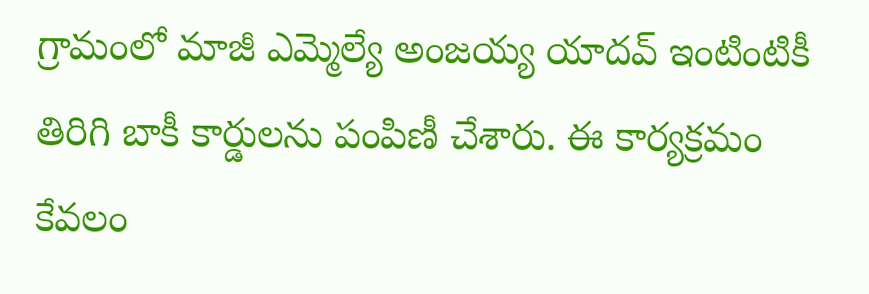గ్రామంలో మాజీ ఎమ్మెల్యే అంజయ్య యాదవ్ ఇంటింటికీ తిరిగి బాకీ కార్డులను పంపిణీ చేశారు. ఈ కార్యక్రమం కేవలం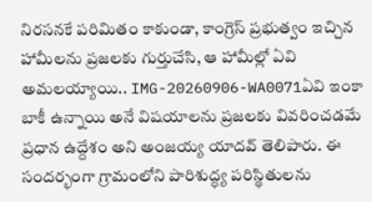నిరసనకే పరిమితం కాకుండా, కాంగ్రెస్ ప్రభుత్వం ఇచ్చిన హామీలను ప్రజలకు గుర్తుచేసి, ఆ హామీల్లో ఏవి అమలయ్యాయి.. IMG-20260906-WA0071ఏవి ఇంకా బాకీ ఉన్నాయి అనే విషయాలను ప్రజలకు వివరించడమే ప్రధాన ఉద్దేశం అని అంజయ్య యాదవ్ తెలిపారు. ఈ సందర్భంగా గ్రామంలోని పారిశుద్ధ్య పరిస్థితులను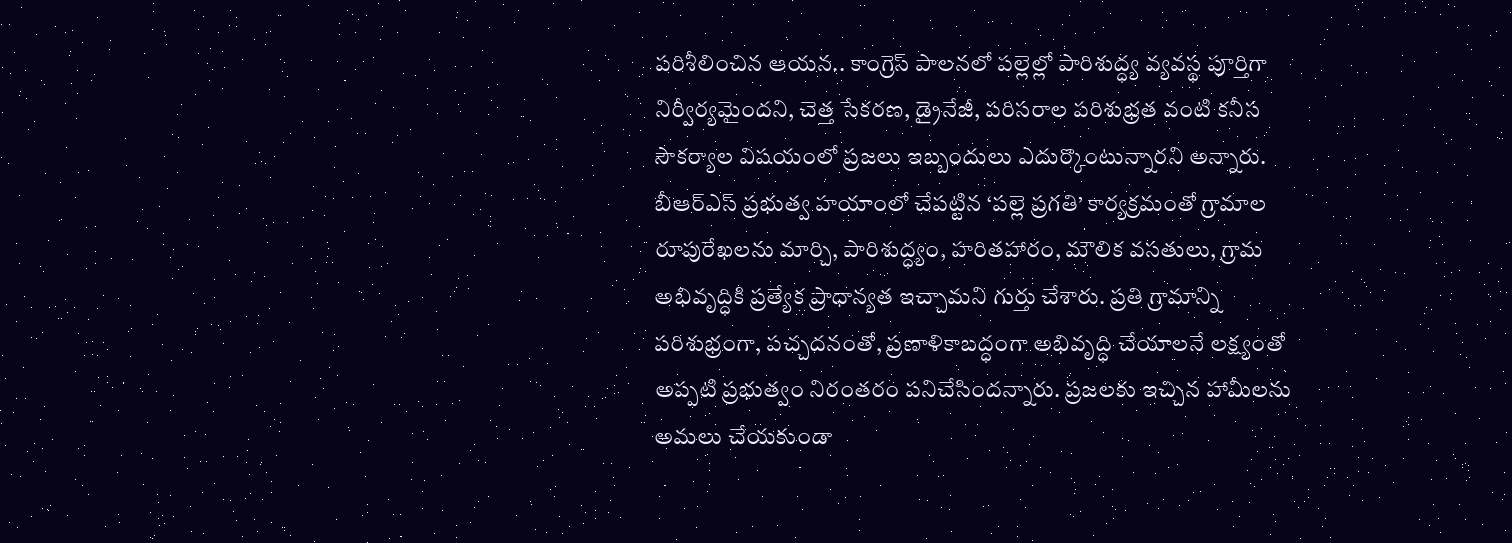పరిశీలించిన ఆయన.. కాంగ్రెస్ పాలనలో పల్లెల్లో పారిశుద్ధ్య వ్యవస్థ పూర్తిగా నిర్వీర్యమైందని, చెత్త సేకరణ, డ్రైనేజీ, పరిసరాల పరిశుభ్రత వంటి కనీస సౌకర్యాల విషయంలో ప్రజలు ఇబ్బందులు ఎదుర్కొంటున్నారని అన్నారు. బీఆర్ఎస్ ప్రభుత్వ హయాంలో చేపట్టిన ‘పల్లె ప్రగతి’ కార్యక్రమంతో గ్రామాల రూపురేఖలను మార్చి, పారిశుద్ధ్యం, హరితహారం, మౌలిక వసతులు, గ్రామ అభివృద్ధికి ప్రత్యేక ప్రాధాన్యత ఇచ్చామని గుర్తు చేశారు. ప్రతి గ్రామాన్ని పరిశుభ్రంగా, పచ్చదనంతో, ప్రణాళికాబద్ధంగా అభివృద్ధి చేయాలనే లక్ష్యంతో అప్పటి ప్రభుత్వం నిరంతరం పనిచేసిందన్నారు. ప్రజలకు ఇచ్చిన హామీలను అమలు చేయకుండా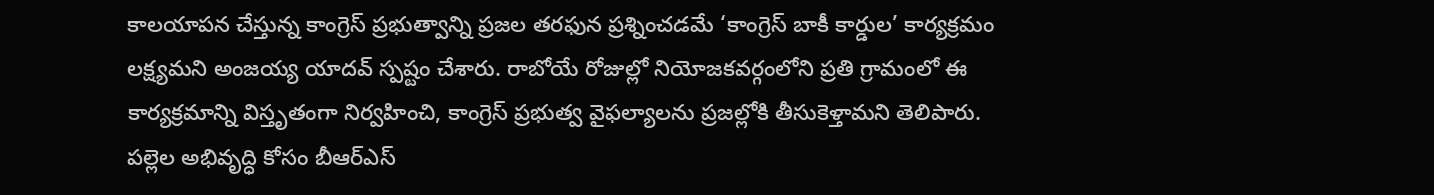కాలయాపన చేస్తున్న కాంగ్రెస్ ప్రభుత్వాన్ని ప్రజల తరఫున ప్రశ్నించడమే ‘కాంగ్రెస్ బాకీ కార్డుల’ కార్యక్రమం లక్ష్యమని అంజయ్య యాదవ్ స్పష్టం చేశారు. రాబోయే రోజుల్లో నియోజకవర్గంలోని ప్రతి గ్రామంలో ఈ కార్యక్రమాన్ని విస్తృతంగా నిర్వహించి, కాంగ్రెస్ ప్రభుత్వ వైఫల్యాలను ప్రజల్లోకి తీసుకెళ్తామని తెలిపారు. పల్లెల అభివృద్ధి కోసం బీఆర్ఎస్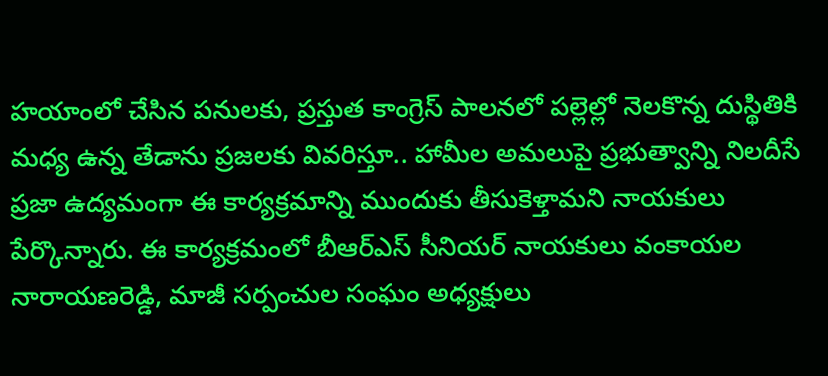హయాంలో చేసిన పనులకు, ప్రస్తుత కాంగ్రెస్ పాలనలో పల్లెల్లో నెలకొన్న దుస్థితికి మధ్య ఉన్న తేడాను ప్రజలకు వివరిస్తూ.. హామీల అమలుపై ప్రభుత్వాన్ని నిలదీసే ప్రజా ఉద్యమంగా ఈ కార్యక్రమాన్ని ముందుకు తీసుకెళ్తామని నాయకులు పేర్కొన్నారు. ఈ కార్యక్రమంలో బీఆర్ఎస్ సీనియర్ నాయకులు వంకాయల నారాయణరెడ్డి, మాజీ సర్పంచుల సంఘం అధ్యక్షులు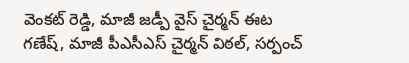వెంకట్ రెడ్డి, మాజీ జడ్పీ వైస్ చైర్మన్ ఈట గణేష్, మాజీ పీఎసీఎస్ చైర్మన్ విఠల్, సర్పంచ్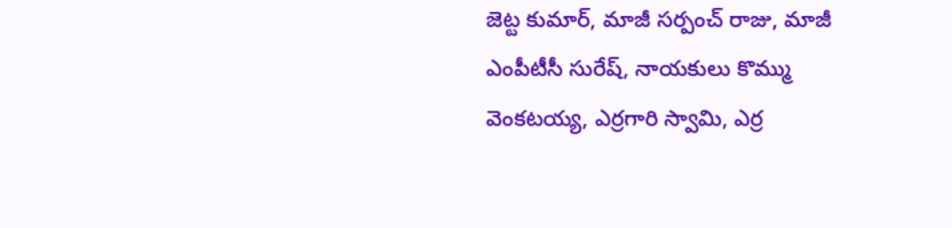జెట్ట కుమార్, మాజీ సర్పంచ్ రాజు, మాజీ ఎంపీటీసీ సురేష్, నాయకులు కొమ్ము వెంకటయ్య, ఎర్రగారి స్వామి, ఎర్ర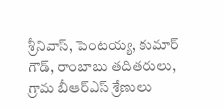శ్రీనివాస్, పెంటయ్య, కుమార్ గౌడ్, రాంబాబు తదితరులు, గ్రామ బీఆర్ఎస్ శ్రేణులు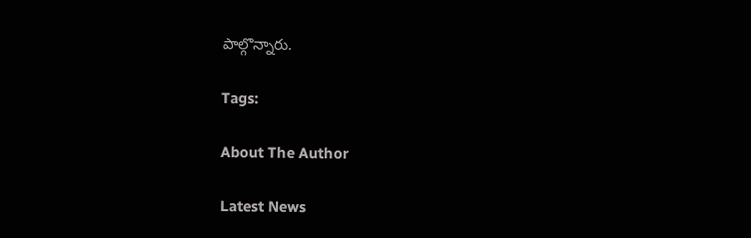పాల్గొన్నారు.

Tags:

About The Author

Latest News